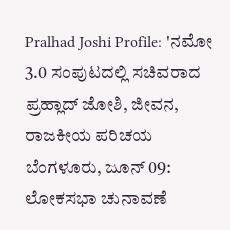Pralhad Joshi Profile: 'ನಮೋ 3.0 ಸಂಪುಟದಲ್ಲಿ ಸಚಿವರಾದ ಪ್ರಹ್ಲಾದ್ ಜೋಶಿ, ಜೀವನ, ರಾಜಕೀಯ ಪರಿಚಯ
ಬೆಂಗಳೂರು, ಜೂನ್ 09: ಲೋಕಸಭಾ ಚುನಾವಣೆ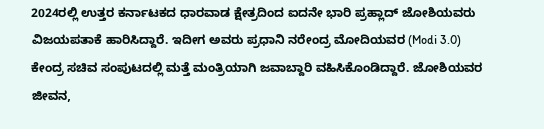2024ರಲ್ಲಿ ಉತ್ತರ ಕರ್ನಾಟಕದ ಧಾರವಾಡ ಕ್ಷೇತ್ರದಿಂದ ಐದನೇ ಭಾರಿ ಪ್ರಹ್ಲಾದ್ ಜೋಶಿಯವರು ವಿಜಯಪತಾಕೆ ಹಾರಿಸಿದ್ದಾರೆ. ಇದೀಗ ಅವರು ಪ್ರಧಾನಿ ನರೇಂದ್ರ ಮೋದಿಯವರ (Modi 3.0) ಕೇಂದ್ರ ಸಚಿವ ಸಂಪುಟದಲ್ಲಿ ಮತ್ತೆ ಮಂತ್ರಿಯಾಗಿ ಜವಾಬ್ದಾರಿ ವಹಿಸಿಕೊಂಡಿದ್ದಾರೆ. ಜೋಶಿಯವರ ಜೀವನ,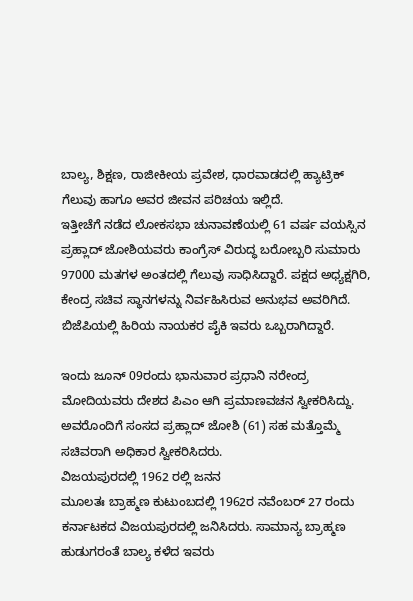ಬಾಲ್ಯ, ಶಿಕ್ಷಣ, ರಾಜೀಕೀಯ ಪ್ರವೇಶ, ಧಾರವಾಡದಲ್ಲಿ ಹ್ಯಾಟ್ರಿಕ್ ಗೆಲುವು ಹಾಗೂ ಅವರ ಜೀವನ ಪರಿಚಯ ಇಲ್ಲಿದೆ.
ಇತ್ತೀಚೆಗೆ ನಡೆದ ಲೋಕಸಭಾ ಚುನಾವಣೆಯಲ್ಲಿ 61 ವರ್ಷ ವಯಸ್ಸಿನ ಪ್ರಹ್ಲಾದ್ ಜೋಶಿಯವರು ಕಾಂಗ್ರೆಸ್ ವಿರುದ್ಧ ಬರೋಬ್ಬರಿ ಸುಮಾರು 97000 ಮತಗಳ ಅಂತದಲ್ಲಿ ಗೆಲುವು ಸಾಧಿಸಿದ್ದಾರೆ. ಪಕ್ಷದ ಅಧ್ಯಕ್ಷಗಿರಿ, ಕೇಂದ್ರ ಸಚಿವ ಸ್ಥಾನಗಳನ್ನು ನಿರ್ವಹಿಸಿರುವ ಅನುಭವ ಅವರಿಗಿದೆ. ಬಿಜೆಪಿಯಲ್ಲಿ ಹಿರಿಯ ನಾಯಕರ ಪೈಕಿ ಇವರು ಒಬ್ಬರಾಗಿದ್ದಾರೆ.

ಇಂದು ಜೂನ್ 09ರಂದು ಭಾನುವಾರ ಪ್ರಧಾನಿ ನರೇಂದ್ರ ಮೋದಿಯವರು ದೇಶದ ಪಿಎಂ ಆಗಿ ಪ್ರಮಾಣವಚನ ಸ್ವೀಕರಿಸಿದ್ದು. ಅವರೊಂದಿಗೆ ಸಂಸದ ಪ್ರಹ್ಲಾದ್ ಜೋಶಿ (61) ಸಹ ಮತ್ತೊಮ್ಮೆ ಸಚಿವರಾಗಿ ಅಧಿಕಾರ ಸ್ವೀಕರಿಸಿದರು.
ವಿಜಯಪುರದಲ್ಲಿ 1962 ರಲ್ಲಿ ಜನನ
ಮೂಲತಃ ಬ್ರಾಹ್ಮಣ ಕುಟುಂಬದಲ್ಲಿ 1962ರ ನವೆಂಬರ್ 27 ರಂದು ಕರ್ನಾಟಕದ ವಿಜಯಪುರದಲ್ಲಿ ಜನಿಸಿದರು. ಸಾಮಾನ್ಯ ಬ್ರಾಹ್ಮಣ ಹುಡುಗರಂತೆ ಬಾಲ್ಯ ಕಳೆದ ಇವರು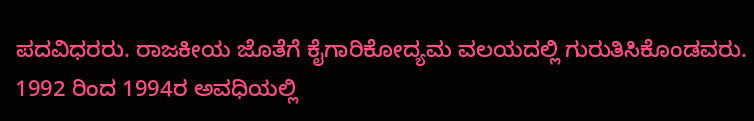ಪದವಿಧರರು. ರಾಜಕೀಯ ಜೊತೆಗೆ ಕೈಗಾರಿಕೋದ್ಯಮ ವಲಯದಲ್ಲಿ ಗುರುತಿಸಿಕೊಂಡವರು.
1992 ರಿಂದ 1994ರ ಅವಧಿಯಲ್ಲಿ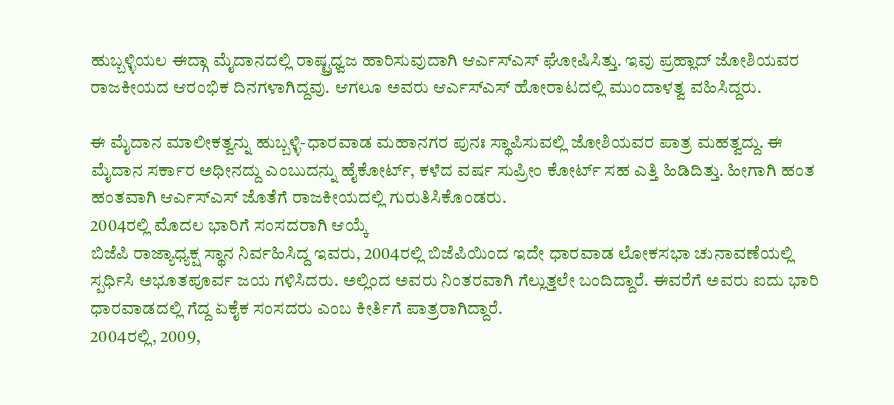ಹುಬ್ಬಳ್ಳಿಯಲ ಈದ್ಗಾ ಮೈದಾನದಲ್ಲಿ ರಾಷ್ಟ್ರಧ್ವಜ ಹಾರಿಸುವುದಾಗಿ ಆರ್ಎಸ್ಎಸ್ ಘೋಷಿಸಿತ್ತು. ಇವು ಪ್ರಹ್ಲಾದ್ ಜೋಶಿಯವರ ರಾಜಕೀಯದ ಆರಂಭಿಕ ದಿನಗಳಾಗಿದ್ದವು. ಆಗಲೂ ಅವರು ಆರ್ಎಸ್ಎಸ್ ಹೋರಾಟದಲ್ಲಿ ಮುಂದಾಳತ್ವ ವಹಿಸಿದ್ದರು.

ಈ ಮೈದಾನ ಮಾಲೀಕತ್ವನ್ನು ಹುಬ್ಬಳ್ಳಿ-ಧಾರವಾಡ ಮಹಾನಗರ ಪುನಃ ಸ್ಥಾಪಿಸುವಲ್ಲಿ ಜೋಶಿಯವರ ಪಾತ್ರ ಮಹತ್ವದ್ದು. ಈ ಮೈದಾನ ಸರ್ಕಾರ ಅಧೀನದ್ದು ಎಂಬುದನ್ನು ಹೈಕೋರ್ಟ್, ಕಳೆದ ವರ್ಷ ಸುಪ್ರೀಂ ಕೋರ್ಟ್ ಸಹ ಎತ್ತಿ ಹಿಡಿದಿತ್ತು. ಹೀಗಾಗಿ ಹಂತ ಹಂತವಾಗಿ ಆರ್ಎಸ್ಎಸ್ ಜೊತೆಗೆ ರಾಜಕೀಯದಲ್ಲಿ ಗುರುತಿಸಿಕೊಂಡರು.
2004ರಲ್ಲಿ ಮೊದಲ ಭಾರಿಗೆ ಸಂಸದರಾಗಿ ಆಯ್ಕೆ
ಬಿಜೆಪಿ ರಾಜ್ಯಾಧ್ಯಕ್ಷ ಸ್ಥಾನ ನಿರ್ವಹಿಸಿದ್ದ ಇವರು, 2004ರಲ್ಲಿ ಬಿಜೆಪಿಯಿಂದ ಇದೇ ಧಾರವಾಡ ಲೋಕಸಭಾ ಚುನಾವಣೆಯಲ್ಲಿ ಸ್ಪರ್ಧಿಸಿ ಅಭೂತಪೂರ್ವ ಜಯ ಗಳಿಸಿದರು. ಅಲ್ಲಿಂದ ಅವರು ನಿಂತರವಾಗಿ ಗೆಲ್ಲುತ್ತಲೇ ಬಂದಿದ್ದಾರೆ. ಈವರೆಗೆ ಅವರು ಐದು ಭಾರಿ ಧಾರವಾಡದಲ್ಲಿ ಗೆದ್ದ ಏಕೈಕ ಸಂಸದರು ಎಂಬ ಕೀರ್ತಿಗೆ ಪಾತ್ರರಾಗಿದ್ದಾರೆ.
2004ರಲ್ಲಿ, 2009,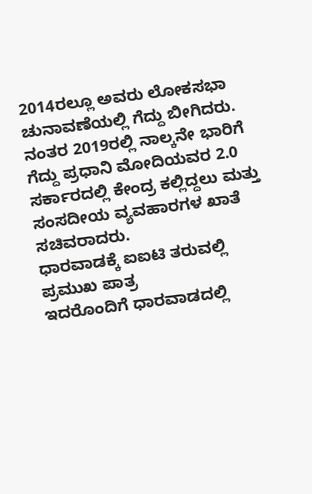2014ರಲ್ಲೂ ಅವರು ಲೋಕಸಭಾ ಚುನಾವಣೆಯಲ್ಲಿ ಗೆದ್ದು ಬೀಗಿದರು. ನಂತರ 2019ರಲ್ಲಿ ನಾಲ್ಕನೇ ಭಾರಿಗೆ ಗೆದ್ದು ಪ್ರಧಾನಿ ಮೋದಿಯವರ 2.0 ಸರ್ಕಾರದಲ್ಲಿ ಕೇಂದ್ರ ಕಲ್ಲಿದ್ದಲು ಮತ್ತು ಸಂಸದೀಯ ವ್ಯವಹಾರಗಳ ಖಾತೆ ಸಚಿವರಾದರು.
ಧಾರವಾಡಕ್ಕೆ ಐಐಟಿ ತರುವಲ್ಲಿ ಪ್ರಮುಖ ಪಾತ್ರ
ಇದರೊಂದಿಗೆ ಧಾರವಾಡದಲ್ಲಿ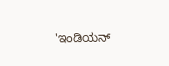'ಇಂಡಿಯನ್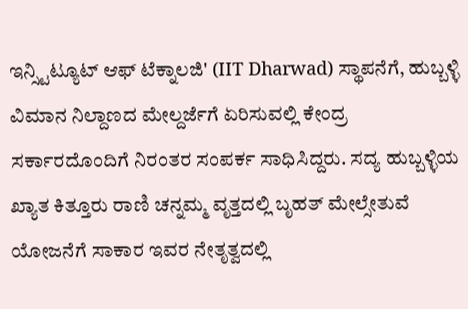ಇನ್ಸ್ಟಿಟ್ಯೂಟ್ ಆಫ್ ಟೆಕ್ನಾಲಜಿ' (IIT Dharwad) ಸ್ಥಾಪನೆಗೆ, ಹುಬ್ಬಳ್ಳಿ ವಿಮಾನ ನಿಲ್ದಾಣದ ಮೇಲ್ದರ್ಜೆಗೆ ಏರಿಸುವಲ್ಲಿ ಕೇಂದ್ರ ಸರ್ಕಾರದೊಂದಿಗೆ ನಿರಂತರ ಸಂಪರ್ಕ ಸಾಧಿಸಿದ್ದರು. ಸದ್ಯ ಹುಬ್ಬಳ್ಳಿಯ ಖ್ಯಾತ ಕಿತ್ತೂರು ರಾಣಿ ಚನ್ನಮ್ಮ ವೃತ್ತದಲ್ಲಿ ಬೃಹತ್ ಮೇಲ್ಸೇತುವೆ ಯೋಜನೆಗೆ ಸಾಕಾರ ಇವರ ನೇತೃತ್ವದಲ್ಲಿ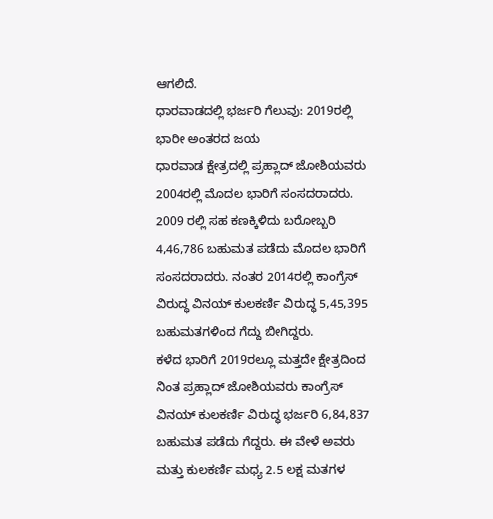ಆಗಲಿದೆ.
ಧಾರವಾಡದಲ್ಲಿ ಭರ್ಜರಿ ಗೆಲುವು: 2019ರಲ್ಲಿ ಭಾರೀ ಅಂತರದ ಜಯ
ಧಾರವಾಡ ಕ್ಷೇತ್ರದಲ್ಲಿ ಪ್ರಹ್ಲಾದ್ ಜೋಶಿಯವರು 2004ರಲ್ಲಿ ಮೊದಲ ಭಾರಿಗೆ ಸಂಸದರಾದರು. 2009 ರಲ್ಲಿ ಸಹ ಕಣಕ್ಕಿಳಿದು ಬರೋಬ್ಬರಿ 4,46,786 ಬಹುಮತ ಪಡೆದು ಮೊದಲ ಭಾರಿಗೆ ಸಂಸದರಾದರು. ನಂತರ 2014ರಲ್ಲಿ ಕಾಂಗ್ರೆಸ್ ವಿರುದ್ಧ ವಿನಯ್ ಕುಲಕರ್ಣಿ ವಿರುದ್ಧ 5,45,395 ಬಹುಮತಗಳಿಂದ ಗೆದ್ದು ಬೀಗಿದ್ದರು.
ಕಳೆದ ಭಾರಿಗೆ 2019ರಲ್ಲೂ ಮತ್ತದೇ ಕ್ಷೇತ್ರದಿಂದ ನಿಂತ ಪ್ರಹ್ಲಾದ್ ಜೋಶಿಯವರು ಕಾಂಗ್ರೆಸ್ ವಿನಯ್ ಕುಲಕರ್ಣಿ ವಿರುದ್ಧ ಭರ್ಜರಿ 6,84,837 ಬಹುಮತ ಪಡೆದು ಗೆದ್ದರು. ಈ ವೇಳೆ ಅವರು ಮತ್ತು ಕುಲಕರ್ಣಿ ಮಧ್ಯ 2.5 ಲಕ್ಷ ಮತಗಳ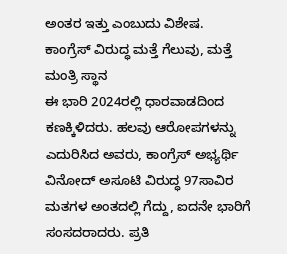ಅಂತರ ಇತ್ತು ಎಂಬುದು ವಿಶೇಷ.
ಕಾಂಗ್ರೆಸ್ ವಿರುದ್ಧ ಮತ್ತೆ ಗೆಲುವು, ಮತ್ತೆ ಮಂತ್ರಿ ಸ್ಥಾನ
ಈ ಭಾರಿ 2024ರಲ್ಲಿ ಧಾರವಾಡದಿಂದ ಕಣಕ್ಕಿಳಿದರು. ಹಲವು ಆರೋಪಗಳನ್ನು ಎದುರಿಸಿದ ಅವರು, ಕಾಂಗ್ರೆಸ್ ಅಭ್ಯರ್ಥಿ ವಿನೋದ್ ಅಸೂಟಿ ವಿರುದ್ಧ 97ಸಾವಿರ ಮತಗಳ ಅಂತದಲ್ಲಿ ಗೆದ್ದು, ಐದನೇ ಭಾರಿಗೆ ಸಂಸದರಾದರು. ಪ್ರತಿ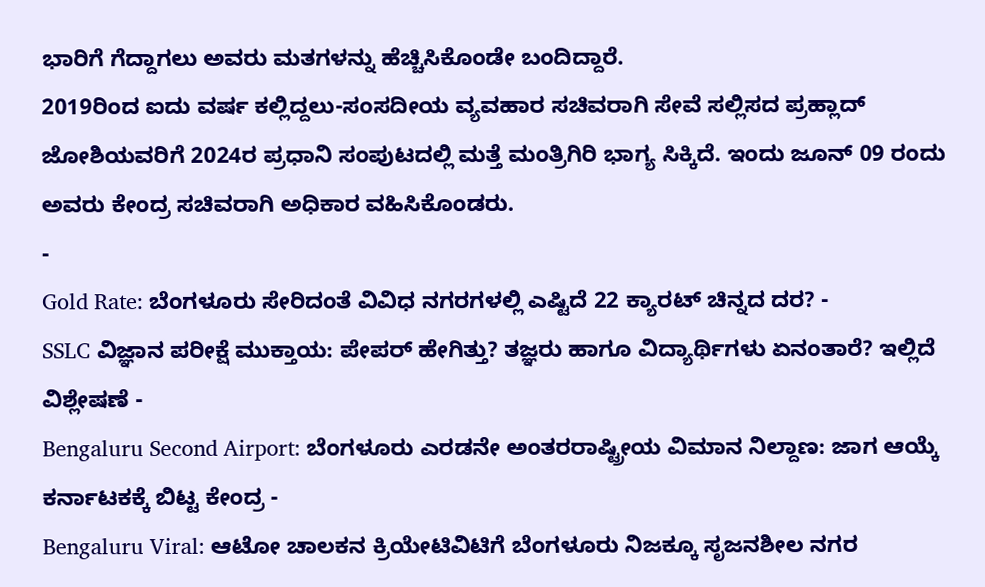ಭಾರಿಗೆ ಗೆದ್ದಾಗಲು ಅವರು ಮತಗಳನ್ನು ಹೆಚ್ಚಿಸಿಕೊಂಡೇ ಬಂದಿದ್ದಾರೆ.
2019ರಿಂದ ಐದು ವರ್ಷ ಕಲ್ಲಿದ್ದಲು-ಸಂಸದೀಯ ವ್ಯವಹಾರ ಸಚಿವರಾಗಿ ಸೇವೆ ಸಲ್ಲಿಸದ ಪ್ರಹ್ಲಾದ್ ಜೋಶಿಯವರಿಗೆ 2024ರ ಪ್ರಧಾನಿ ಸಂಪುಟದಲ್ಲಿ ಮತ್ತೆ ಮಂತ್ರಿಗಿರಿ ಭಾಗ್ಯ ಸಿಕ್ಕಿದೆ. ಇಂದು ಜೂನ್ 09 ರಂದು ಅವರು ಕೇಂದ್ರ ಸಚಿವರಾಗಿ ಅಧಿಕಾರ ವಹಿಸಿಕೊಂಡರು.
-
Gold Rate: ಬೆಂಗಳೂರು ಸೇರಿದಂತೆ ವಿವಿಧ ನಗರಗಳಲ್ಲಿ ಎಷ್ಟಿದೆ 22 ಕ್ಯಾರಟ್ ಚಿನ್ನದ ದರ? -
SSLC ವಿಜ್ಞಾನ ಪರೀಕ್ಷೆ ಮುಕ್ತಾಯ: ಪೇಪರ್ ಹೇಗಿತ್ತು? ತಜ್ಞರು ಹಾಗೂ ವಿದ್ಯಾರ್ಥಿಗಳು ಏನಂತಾರೆ? ಇಲ್ಲಿದೆ ವಿಶ್ಲೇಷಣೆ -
Bengaluru Second Airport: ಬೆಂಗಳೂರು ಎರಡನೇ ಅಂತರರಾಷ್ಟ್ರೀಯ ವಿಮಾನ ನಿಲ್ದಾಣ: ಜಾಗ ಆಯ್ಕೆ ಕರ್ನಾಟಕಕ್ಕೆ ಬಿಟ್ಟ ಕೇಂದ್ರ -
Bengaluru Viral: ಆಟೋ ಚಾಲಕನ ಕ್ರಿಯೇಟಿವಿಟಿಗೆ ಬೆಂಗಳೂರು ನಿಜಕ್ಕೂ ಸೃಜನಶೀಲ ನಗರ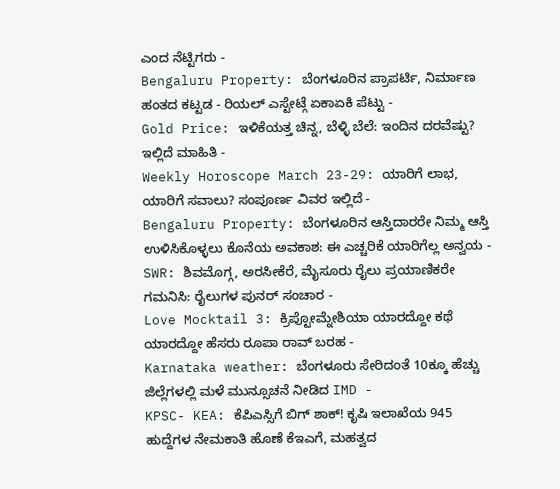ಎಂದ ನೆಟ್ಟಿಗರು -
Bengaluru Property: ಬೆಂಗಳೂರಿನ ಪ್ರಾಪರ್ಟಿ, ನಿರ್ಮಾಣ ಹಂತದ ಕಟ್ಟಡ - ರಿಯಲ್ ಎಸ್ಟೇಟ್ಗೆ ಏಕಾಏಕಿ ಪೆಟ್ಟು -
Gold Price: ಇಳಿಕೆಯತ್ತ ಚಿನ್ನ, ಬೆಳ್ಳಿ ಬೆಲೆ: ಇಂದಿನ ದರವೆಷ್ಟು? ಇಲ್ಲಿದೆ ಮಾಹಿತಿ -
Weekly Horoscope March 23-29: ಯಾರಿಗೆ ಲಾಭ, ಯಾರಿಗೆ ಸವಾಲು? ಸಂಪೂರ್ಣ ವಿವರ ಇಲ್ಲಿದೆ -
Bengaluru Property: ಬೆಂಗಳೂರಿನ ಆಸ್ತಿದಾರರೇ ನಿಮ್ಮ ಆಸ್ತಿ ಉಳಿಸಿಕೊಳ್ಳಲು ಕೊನೆಯ ಅವಕಾಶ: ಈ ಎಚ್ಚರಿಕೆ ಯಾರಿಗೆಲ್ಲ ಅನ್ವಯ -
SWR: ಶಿವಮೊಗ್ಗ, ಅರಸೀಕೆರೆ, ಮೈಸೂರು ರೈಲು ಪ್ರಯಾಣಿಕರೇ ಗಮನಿಸಿ: ರೈಲುಗಳ ಪುನರ್ ಸಂಚಾರ -
Love Mocktail 3: ಕ್ರಿಪ್ಟೋಮ್ನೇಶಿಯಾ ಯಾರದ್ದೋ ಕಥೆ ಯಾರದ್ದೋ ಹೆಸರು ರೂಪಾ ರಾವ್ ಬರಹ -
Karnataka weather: ಬೆಂಗಳೂರು ಸೇರಿದಂತೆ 10ಕ್ಕೂ ಹೆಚ್ಚು ಜಿಲ್ಲೆಗಳಲ್ಲಿ ಮಳೆ ಮುನ್ಸೂಚನೆ ನೀಡಿದ IMD -
KPSC- KEA: ಕೆಪಿಎಸ್ಸಿಗೆ ಬಿಗ್ ಶಾಕ್! ಕೃಷಿ ಇಲಾಖೆಯ 945 ಹುದ್ದೆಗಳ ನೇಮಕಾತಿ ಹೊಣೆ ಕೆಇಎಗೆ, ಮಹತ್ವದ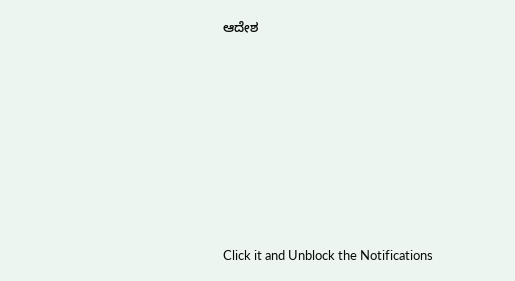ಆದೇಶ












Click it and Unblock the Notifications